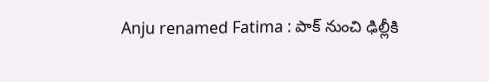Anju renamed Fatima : పాక్ నుంచి ఢిల్లీకి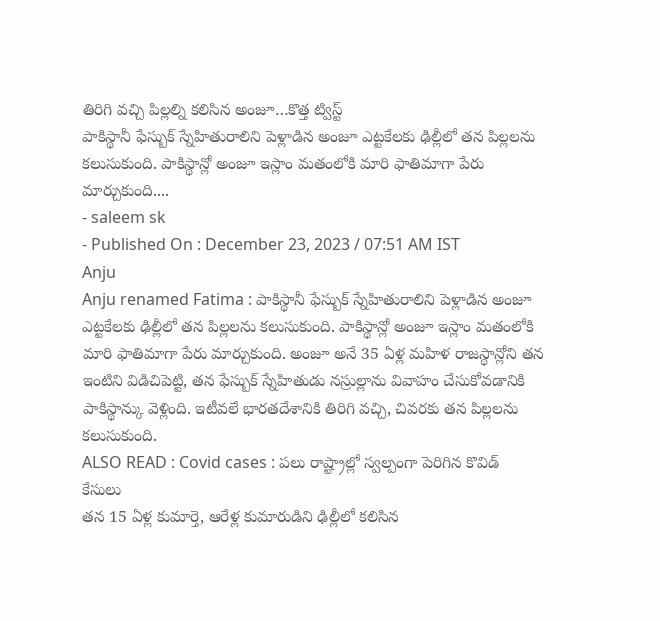తిరిగి వచ్చి పిల్లల్ని కలిసిన అంజూ…కొత్త ట్విస్ట్
పాకిస్థానీ ఫేస్బుక్ స్నేహితురాలిని పెళ్లాడిన అంజూ ఎట్టకేలకు ఢిల్లీలో తన పిల్లలను కలుసుకుంది. పాకిస్థాన్లో అంజూ ఇస్లాం మతంలోకి మారి ఫాతిమాగా పేరు మార్చుకుంది....
- saleem sk
- Published On : December 23, 2023 / 07:51 AM IST
Anju
Anju renamed Fatima : పాకిస్థానీ ఫేస్బుక్ స్నేహితురాలిని పెళ్లాడిన అంజూ ఎట్టకేలకు ఢిల్లీలో తన పిల్లలను కలుసుకుంది. పాకిస్థాన్లో అంజూ ఇస్లాం మతంలోకి మారి ఫాతిమాగా పేరు మార్చుకుంది. అంజూ అనే 35 ఏళ్ల మహిళ రాజస్థాన్లోని తన ఇంటిని విడిచిపెట్టి, తన ఫేస్బుక్ స్నేహితుడు నస్రుల్లాను వివాహం చేసుకోవడానికి పాకిస్థాన్కు వెళ్లింది. ఇటీవలే భారతదేశానికి తిరిగి వచ్చి, చివరకు తన పిల్లలను కలుసుకుంది.
ALSO READ : Covid cases : పలు రాష్ట్రాల్లో స్వల్పంగా పెరిగిన కొవిడ్ కేసులు
తన 15 ఏళ్ల కుమార్తె, ఆరేళ్ల కుమారుడిని ఢిల్లీలో కలిసిన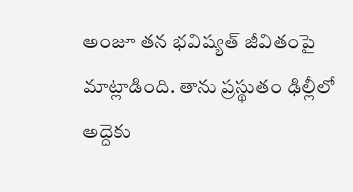అంజూ తన భవిష్యత్ జీవితంపై మాట్లాడింది. తాను ప్రస్థుతం ఢిల్లీలో అద్దెకు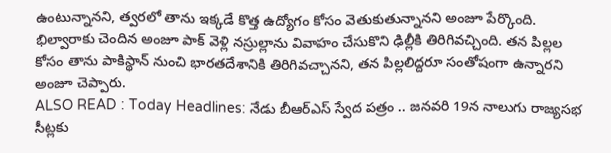ఉంటున్నానని, త్వరలో తాను ఇక్కడే కొత్త ఉద్యోగం కోసం వెతుకుతున్నానని అంజూ పేర్కొంది. భిల్వారాకు చెందిన అంజూ పాక్ వెళ్లి నస్రుల్లాను వివాహం చేసుకొని ఢిల్లీకి తిరిగివచ్చింది. తన పిల్లల కోసం తాను పాకిస్థాన్ నుంచి భారతదేశానికి తిరిగివచ్చానని, తన పిల్లలిద్దరూ సంతోషంగా ఉన్నారని అంజూ చెప్పారు.
ALSO READ : Today Headlines: నేడు బీఆర్ఎస్ స్వేద పత్రం .. జనవరి 19న నాలుగు రాజ్యసభ సీట్లకు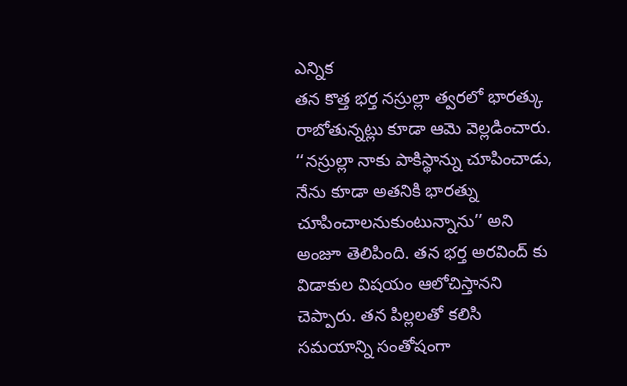ఎన్నిక
తన కొత్త భర్త నస్రుల్లా త్వరలో భారత్కు రాబోతున్నట్లు కూడా ఆమె వెల్లడించారు. ‘‘నస్రుల్లా నాకు పాకిస్థాన్ను చూపించాడు, నేను కూడా అతనికి భారత్ను చూపించాలనుకుంటున్నాను’’ అని అంజూ తెలిపింది. తన భర్త అరవింద్ కు విడాకుల విషయం ఆలోచిస్తానని చెప్పారు. తన పిల్లలతో కలిసి సమయాన్ని సంతోషంగా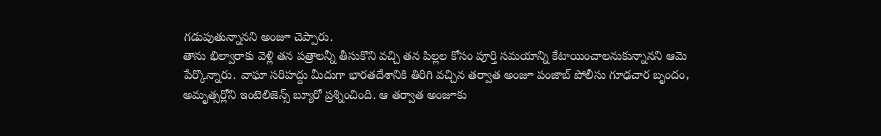గడుపుతున్నానని అంజూ చెప్పారు.
తాను భిల్వారాకు వెళ్లి తన పత్రాలన్నీ తీసుకొని వచ్చి తన పిల్లల కోసం పూర్తి సమయాన్ని కేటాయించాలనుకున్నానని ఆమె పేర్కొన్నారు. వాఘా సరిహద్దు మీదుగా భారతదేశానికి తిరిగి వచ్చిన తర్వాత అంజూ పంజాబ్ పోలీసు గూఢచార బృందం, అమృత్సర్లోని ఇంటెలిజెన్స్ బ్యూరో ప్రశ్నించింది. ఆ తర్వాత అంజూకు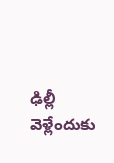ఢిల్లీ వెళ్లేందుకు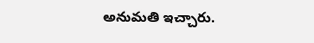అనుమతి ఇచ్చారు.